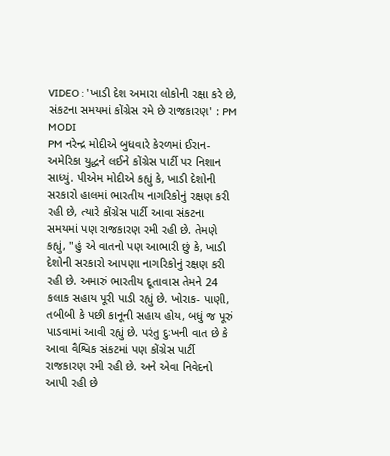VIDEO : 'ખાડી દેશ અમારા લોકોની રક્ષા કરે છે, સંકટના સમયમાં કોંગ્રેસ રમે છે રાજકારણ' : PM MODI
PM નરેન્દ્ર મોદીએ બુધવારે કેરળમાં ઈરાન-અમેરિકા યુદ્ધને લઈને કોંગ્રેસ પાર્ટી પર નિશાન સાધ્યું. પીએમ મોદીએ કહ્યું કે, ખાડી દેશોની સરકારો હાલમાં ભારતીય નાગરિકોનું રક્ષણ કરી રહી છે, ત્યારે કોંગ્રેસ પાર્ટી આવા સંકટના સમયમાં પણ રાજકારણ રમી રહી છે. તેમણે કહ્યું, "હું એ વાતનો પણ આભારી છું કે, ખાડી દેશોની સરકારો આપણા નાગરિકોનું રક્ષણ કરી રહી છે. અમારું ભારતીય દૂતાવાસ તેમને 24 કલાક સહાય પૂરી પાડી રહ્યું છે. ખોરાક- પાણી, તબીબી કે પછી કાનૂની સહાય હોય, બધું જ પૂરું પાડવામાં આવી રહ્યું છે. પરંતુ દુઃખની વાત છે કે આવા વૈશ્વિક સંકટમાં પણ કોંગ્રેસ પાર્ટી રાજકારણ રમી રહી છે. અને એવા નિવેદનો આપી રહી છે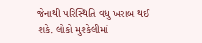જેનાથી પરિસ્થિતિ વધુ ખરાબ થઈ શકે. લોકો મુશ્કેલીમાં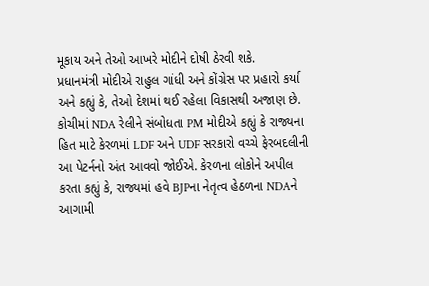મૂકાય અને તેઓ આખરે મોદીને દોષી ઠેરવી શકે.
પ્રધાનમંત્રી મોદીએ રાહુલ ગાંધી અને કોંગ્રેસ પર પ્રહારો કર્યા અને કહ્યું કે, તેઓ દેશમાં થઈ રહેલા વિકાસથી અજાણ છે. કોચીમાં NDA રેલીને સંબોધતા PM મોદીએ કહ્યું કે રાજ્યના હિત માટે કેરળમાં LDF અને UDF સરકારો વચ્ચે ફેરબદલીની આ પેટર્નનો અંત આવવો જોઈએ. કેરળના લોકોને અપીલ કરતા કહ્યું કે, રાજ્યમાં હવે BJPના નેતૃત્વ હેઠળના NDAને આગામી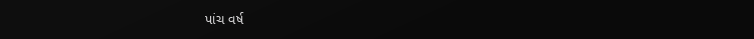પાંચ વર્ષ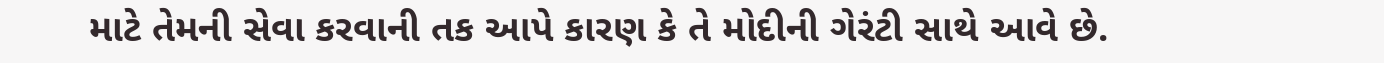માટે તેમની સેવા કરવાની તક આપે કારણ કે તે મોદીની ગેરંટી સાથે આવે છે.